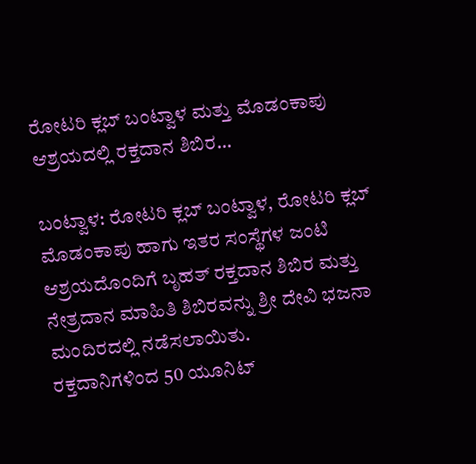ರೋಟರಿ ಕ್ಲಬ್ ಬಂಟ್ವಾಳ ಮತ್ತು ಮೊಡಂಕಾಪು ಆಶ್ರಯದಲ್ಲಿ ರಕ್ತದಾನ ಶಿಬಿರ…

ಬಂಟ್ವಾಳ: ರೋಟರಿ ಕ್ಲಬ್ ಬಂಟ್ವಾಳ, ರೋಟರಿ ಕ್ಲಬ್ ಮೊಡಂಕಾಪು ಹಾಗು ಇತರ ಸಂಸ್ಥೆಗಳ ಜಂಟಿ ಆಶ್ರಯದೊಂದಿಗೆ ಬೃಹತ್ ರಕ್ತದಾನ ಶಿಬಿರ ಮತ್ತು ನೇತ್ರದಾನ ಮಾಹಿತಿ ಶಿಬಿರವನ್ನು ಶ್ರೀ ದೇವಿ ಭಜನಾ ಮಂದಿರದಲ್ಲಿ ನಡೆಸಲಾಯಿತು.
ರಕ್ತದಾನಿಗಳಿಂದ 50 ಯೂನಿಟ್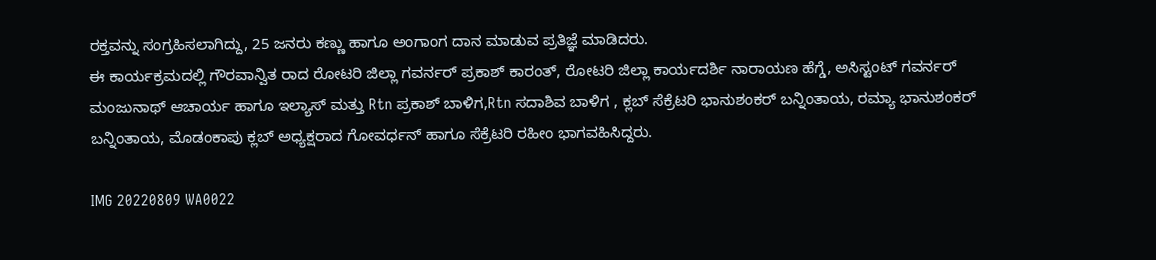ರಕ್ತವನ್ನು ಸಂಗ್ರಹಿಸಲಾಗಿದ್ದು, 25 ಜನರು ಕಣ್ಣು ಹಾಗೂ ಅಂಗಾಂಗ ದಾನ ಮಾಡುವ ಪ್ರತಿಜ್ಞೆ ಮಾಡಿದರು.
ಈ ಕಾರ್ಯಕ್ರಮದಲ್ಲಿ ಗೌರವಾನ್ವಿತ ರಾದ ರೋಟರಿ ಜಿಲ್ಲಾ ಗವರ್ನರ್ ಪ್ರಕಾಶ್ ಕಾರಂತ್, ರೋಟರಿ ಜಿಲ್ಲಾ ಕಾರ್ಯದರ್ಶಿ ನಾರಾಯಣ ಹೆಗ್ಡೆ, ಅಸಿಸ್ಟಂಟ್ ಗವರ್ನರ್ ಮಂಜುನಾಥ್ ಆಚಾರ್ಯ ಹಾಗೂ ಇಲ್ಯಾಸ್ ಮತ್ತು Rtn ಪ್ರಕಾಶ್ ಬಾಳಿಗ,Rtn ಸದಾಶಿವ ಬಾಳಿಗ , ಕ್ಲಬ್ ಸೆಕ್ರೆಟರಿ ಭಾನುಶಂಕರ್ ಬನ್ನಿಂತಾಯ, ರಮ್ಯಾ ಭಾನುಶಂಕರ್ ಬನ್ನಿಂತಾಯ, ಮೊಡಂಕಾಪು ಕ್ಲಬ್ ಅಧ್ಯಕ್ಷರಾದ ಗೋವರ್ಧನ್ ಹಾಗೂ ಸೆಕ್ರೆಟರಿ ರಹೀಂ ಭಾಗವಹಿಸಿದ್ದರು.

IMG 20220809 WA0022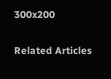300x200

Related Articles